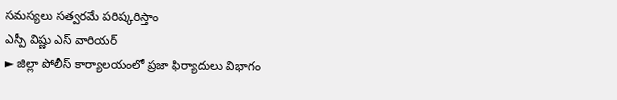సమస్యలు సత్వరమే పరిష్కరిస్తాం
ఎస్పీ విష్ణు ఎస్ వారియర్
► జిల్లా పోలీస్ కార్యాలయంలో ప్రజా ఫిర్యాదులు విభాగం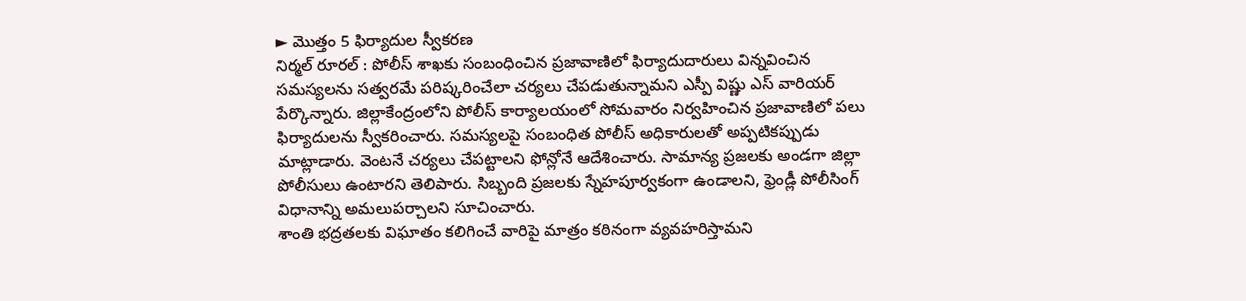► మొత్తం 5 ఫిర్యాదుల స్వీకరణ
నిర్మల్ రూరల్ : పోలీస్ శాఖకు సంబంధించిన ప్రజావాణిలో ఫిర్యాదుదారులు విన్నవించిన సమస్యలను సత్వరమే పరిష్కరించేలా చర్యలు చేపడుతున్నామని ఎస్పీ విష్ణు ఎస్ వారియర్ పేర్కొన్నారు. జిల్లాకేంద్రంలోని పోలీస్ కార్యాలయంలో సోమవారం నిర్వహించిన ప్రజావాణిలో పలు ఫిర్యాదులను స్వీకరించారు. సమస్యలపై సంబంధిత పోలీస్ అధికారులతో అప్పటికప్పుడు మాట్లాడారు. వెంటనే చర్యలు చేపట్టాలని ఫోన్లోనే ఆదేశించారు. సామాన్య ప్రజలకు అండగా జిల్లా పోలీసులు ఉంటారని తెలిపారు. సిబ్బంది ప్రజలకు స్నేహపూర్వకంగా ఉండాలని, ఫ్రెండ్లీ పోలీసింగ్ విధానాన్ని అమలుపర్చాలని సూచించారు.
శాంతి భద్రతలకు విఘాతం కలిగించే వారిపై మాత్రం కఠినంగా వ్యవహరిస్తామని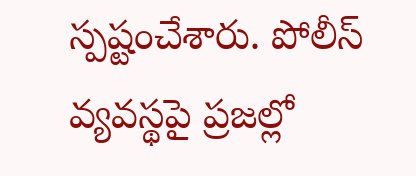స్పష్టంచేశారు. పోలీస్ వ్యవస్థపై ప్రజల్లో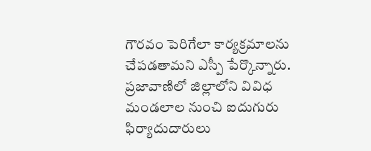గౌరవం పెరిగేలా కార్యక్రమాలను చేపడతామని ఎస్పీ పేర్కొన్నారు. ప్రజావాణిలో జిల్లాలోని వివిధ మండలాల నుంచి ఐదుగురు ఫిర్యాదుదారులు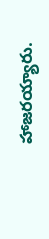హాజరయ్యారు.